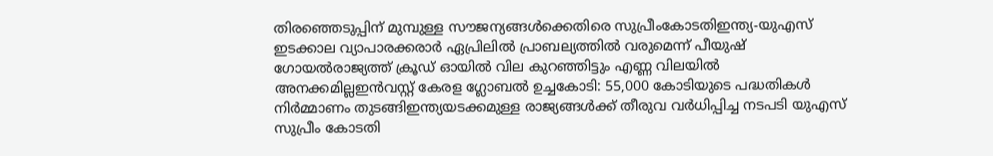തിരഞ്ഞെടുപ്പിന് മുമ്പുള്ള സൗജന്യങ്ങൾക്കെതിരെ സുപ്രീംകോടതിഇന്ത്യ-യുഎസ് ഇടക്കാല വ്യാപാരക്കരാർ ഏപ്രിലിൽ പ്രാബല്യത്തിൽ വരുമെന്ന് പീയുഷ് ഗോയൽരാജ്യത്ത് ക്രൂഡ് ഓയില്‍ വില കുറഞ്ഞിട്ടും എണ്ണ വിലയിൽ അനക്കമില്ലഇന്‍വസ്റ്റ് കേരള ഗ്ലോബല്‍ ഉച്ചകോടി: 55,000 കോടിയുടെ പദ്ധതികള്‍ നിര്‍മ്മാണം തുടങ്ങിഇന്ത്യയടക്കമുള്ള രാജ്യങ്ങൾക്ക് തീരുവ വർധിപ്പിച്ച നടപടി യുഎസ് സുപ്രീം കോടതി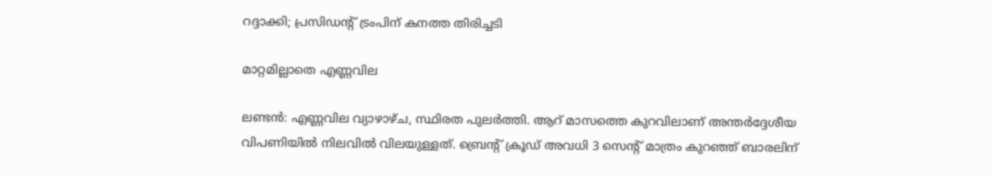റദ്ദാക്കി; പ്രസിഡൻ്റ് ട്രംപിന് കനത്ത തിരിച്ചടി

മാറ്റമില്ലാതെ എണ്ണവില

ലണ്ടന്‍: എണ്ണവില വ്യാഴാഴ്ച, സ്ഥിരത പുലര്‍ത്തി. ആറ് മാസത്തെ കുറവിലാണ് അന്തര്‍ദ്ദേശീയ വിപണിയില്‍ നിലവില്‍ വിലയുള്ളത്. ബ്രെന്റ് ക്രൂഡ് അവധി 3 സെന്റ് മാത്രം കുറഞ്ഞ് ബാരലിന്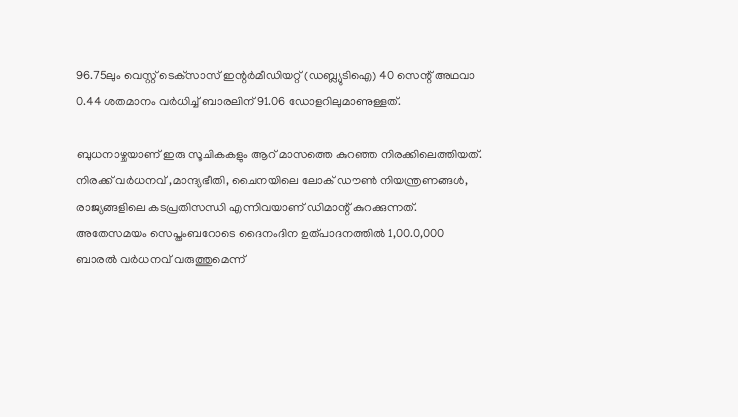96.75ലും വെസ്റ്റ് ടെക്‌സാസ് ഇന്റര്‍മീഡിയറ്റ് (ഡബ്ല്യുടിഐ) 40 സെന്റ് അഥവാ 0.44 ശതമാനം വര്‍ധിച്ച് ബാരലിന് 91.06 ഡോളറിലുമാണുള്ളത്.

ബുധനാഴ്ചയാണ് ഇരു സൂചികകളും ആറ് മാസത്തെ കുറഞ്ഞ നിരക്കിലെത്തിയത്. നിരക്ക് വര്‍ധനവ് ,മാന്ദ്യഭീതി, ചൈനയിലെ ലോക് ഡൗണ്‍ നിയന്ത്രണങ്ങള്‍, രാജ്യങ്ങളിലെ കടപ്രതിസന്ധി എന്നിവയാണ് ഡിമാന്റ് കുറക്കുന്നത്. അതേസമയം സെപ്തംബറോടെ ദൈനംദിന ഉത്പാദനത്തില്‍ 1,00.0,000 ബാരല്‍ വര്‍ധനവ് വരുത്തുമെന്ന്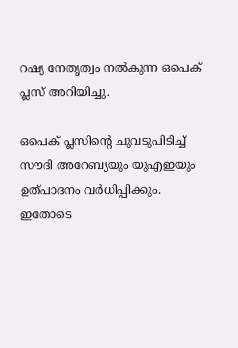റഷ്യ നേതൃത്വം നല്‍കുന്ന ഒപെക് പ്ലസ് അറിയിച്ചു.

ഒപെക് പ്ലസിന്റെ ചുവടുപിടിച്ച് സൗദി അറേബ്യയും യുഎഇയും ഉത്പാദനം വര്‍ധിപ്പിക്കും. ഇതോടെ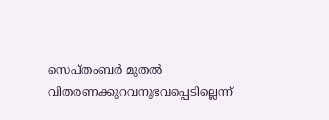സെപ്തംബര്‍ മുതല്‍ വിതരണക്കുറവനുഭവപ്പെടില്ലെന്ന്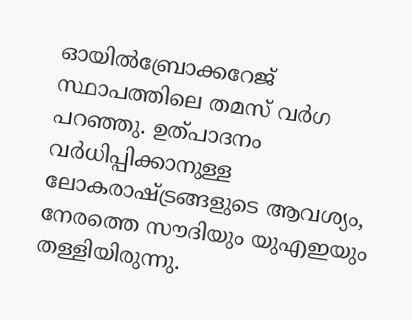ഓയില്‍ബ്രോക്കറേജ് സ്ഥാപത്തിലെ തമസ് വര്‍ഗ പറഞ്ഞു. ഉത്പാദനം വര്‍ധിപ്പിക്കാനുള്ള ലോകരാഷ്ട്രങ്ങളുടെ ആവശ്യം, നേരത്തെ സൗദിയും യുഎഇയും തള്ളിയിരുന്നു.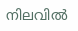നിലവില്‍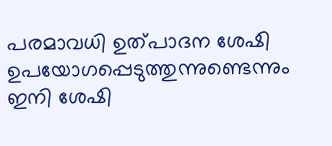പരമാവധി ഉത്പാദന ശേഷി ഉപയോഗപ്പെടുത്തുന്നുണ്ടെന്നും ഇനി ശേഷി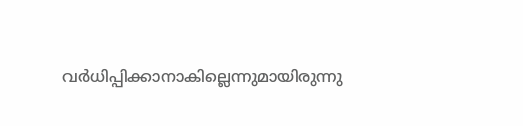വര്‍ധിപ്പിക്കാനാകില്ലെന്നുമായിരുന്നു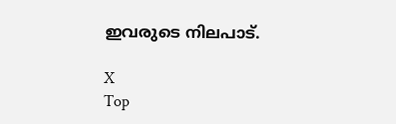ഇവരുടെ നിലപാട്.

X
Top